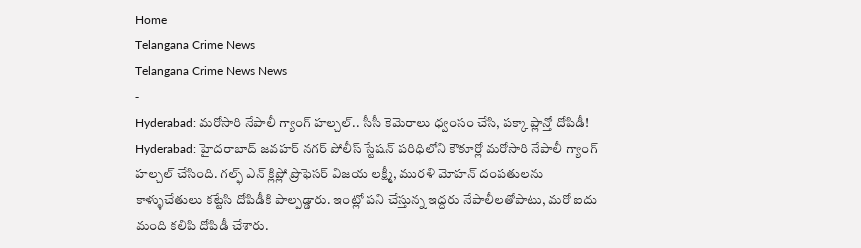Home
Telangana Crime News
Telangana Crime News News
-
Hyderabad: మరోసారి నేపాలీ గ్యాంగ్ హల్చల్.. సీసీ కెమెరాలు ధ్వంసం చేసి, పక్కా ప్లాన్తో దోపిడీ!
Hyderabad: హైదరాబాద్ జవహర్ నగర్ పోలీస్ స్టేషన్ పరిధిలోని కౌకూర్లో మరోసారి నేపాలీ గ్యాంగ్ హల్చల్ చేసింది. గల్ఫ్ ఎన్ క్లిప్లో ప్రొఫెసర్ విజయ లక్ష్మీ, మురళి మోహన్ దంపతులను కాళ్ళుచేతులు కట్టేసి దోపిడీకి పాల్పడ్డారు. ఇంట్లో పని చేస్తున్న ఇద్దరు నేపాలీలతోపాటు, మరో ఐదు మంది కలిపి దోపిడీ చేశారు.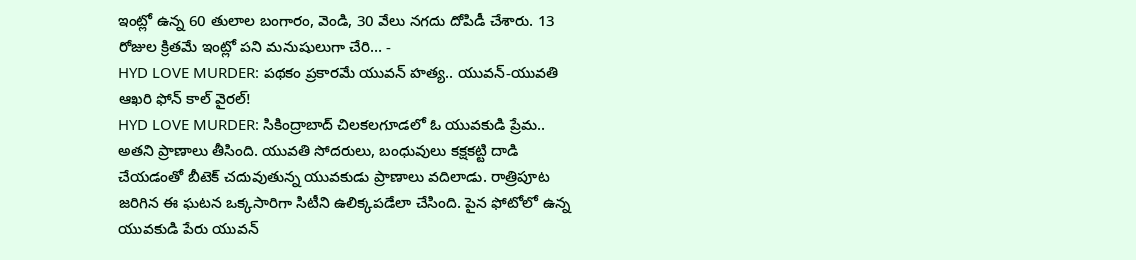ఇంట్లో ఉన్న 60 తులాల బంగారం, వెండి, 30 వేలు నగదు దోపిడీ చేశారు. 13 రోజుల క్రితమే ఇంట్లో పని మనుషులుగా చేరి… -
HYD LOVE MURDER: పథకం ప్రకారమే యువన్ హత్య.. యువన్-యువతి ఆఖరి ఫోన్ కాల్ వైరల్!
HYD LOVE MURDER: సికింద్రాబాద్ చిలకలగూడలో ఓ యువకుడి ప్రేమ.. అతని ప్రాణాలు తీసింది. యువతి సోదరులు, బంధువులు కక్షకట్టి దాడి చేయడంతో బీటెక్ చదువుతున్న యువకుడు ప్రాణాలు వదిలాడు. రాత్రిపూట జరిగిన ఈ ఘటన ఒక్కసారిగా సిటీని ఉలిక్కపడేలా చేసింది. పైన ఫోటోలో ఉన్న యువకుడి పేరు యువన్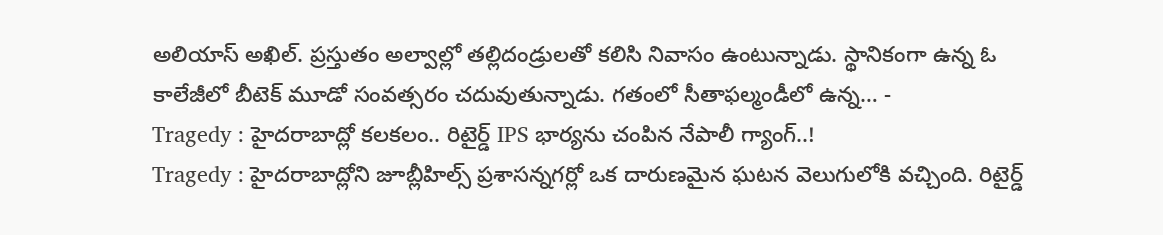అలియాస్ అఖిల్. ప్రస్తుతం అల్వాల్లో తల్లిదండ్రులతో కలిసి నివాసం ఉంటున్నాడు. స్థానికంగా ఉన్న ఓ కాలేజీలో బీటెక్ మూడో సంవత్సరం చదువుతున్నాడు. గతంలో సీతాఫల్మండీలో ఉన్న… -
Tragedy : హైదరాబాద్లో కలకలం.. రిటైర్డ్ IPS భార్యను చంపిన నేపాలీ గ్యాంగ్..!
Tragedy : హైదరాబాద్లోని జూబ్లీహిల్స్ ప్రశాసన్నగర్లో ఒక దారుణమైన ఘటన వెలుగులోకి వచ్చింది. రిటైర్డ్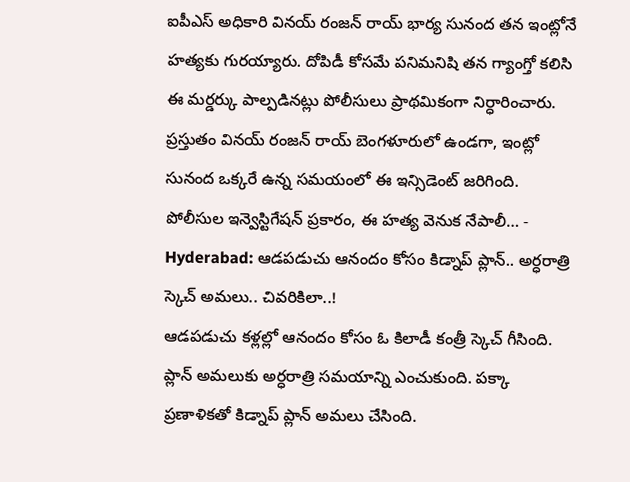ఐపీఎస్ అధికారి వినయ్ రంజన్ రాయ్ భార్య సునంద తన ఇంట్లోనే హత్యకు గురయ్యారు. దోపిడీ కోసమే పనిమనిషి తన గ్యాంగ్తో కలిసి ఈ మర్డర్కు పాల్పడినట్లు పోలీసులు ప్రాథమికంగా నిర్ధారించారు. ప్రస్తుతం వినయ్ రంజన్ రాయ్ బెంగళూరులో ఉండగా, ఇంట్లో సునంద ఒక్కరే ఉన్న సమయంలో ఈ ఇన్సిడెంట్ జరిగింది. పోలీసుల ఇన్వెస్టిగేషన్ ప్రకారం, ఈ హత్య వెనుక నేపాలీ… -
Hyderabad: ఆడపడుచు ఆనందం కోసం కిడ్నాప్ ప్లాన్.. అర్ధరాత్రి స్కెచ్ అమలు.. చివరికిలా..!
ఆడపడుచు కళ్లల్లో ఆనందం కోసం ఓ కిలాడీ కంత్రీ స్కెచ్ గీసింది. ప్లాన్ అమలుకు అర్ధరాత్రి సమయాన్ని ఎంచుకుంది. పక్కా ప్రణాళికతో కిడ్నాప్ ప్లాన్ అమలు చేసింది.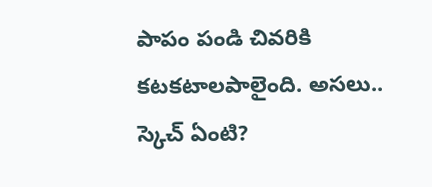పాపం పండి చివరికి కటకటాలపాలైంది. అసలు.. స్కెచ్ ఏంటి?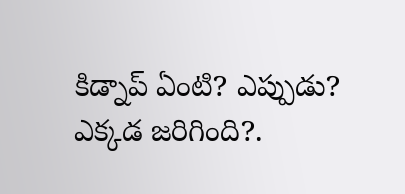కిడ్నాప్ ఏంటి? ఎప్పుడు? ఎక్కడ జరిగింది?.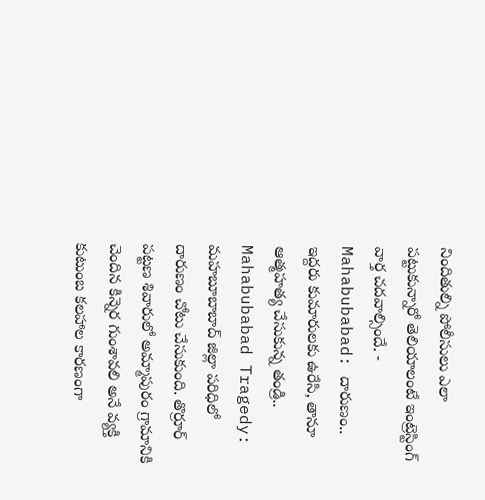నిందితుల్ని పోలీసులు ఎలా పట్టుకున్నారో తెలియాలంటే ఇంట్రెస్టింగ్ వార్త చదవాల్సిందే. -
Mahabubabad: దారుణం.. ఇద్దరు కుమారులకు ఉరేసి, తానూ ఆత్మహత్య చేసుకున్న తండ్రి..
Mahabubabad Tragedy: మహబూబాబాద్ జిల్లా పరిధిలో దారుణం చోటు చేసుకుంది. తొర్రూర్ పట్టణ శివారులో అమ్మాపురం గ్రామానికి చెందిన కిన్నెర గుంశావలి అనే వ్యక్తి కుటుంబ కలహాల కారణంగా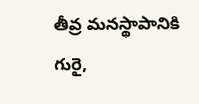తీవ్ర మనస్థాపానికి గురై,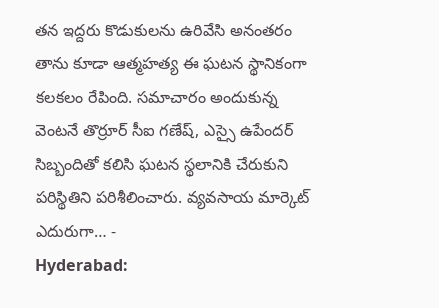తన ఇద్దరు కొడుకులను ఉరివేసి అనంతరం తాను కూడా ఆత్మహత్య ఈ ఘటన స్థానికంగా కలకలం రేపింది. సమాచారం అందుకున్న వెంటనే తొర్రూర్ సీఐ గణేష్, ఎస్సై ఉపేందర్ సిబ్బందితో కలిసి ఘటన స్థలానికి చేరుకుని పరిస్థితిని పరిశీలించారు. వ్యవసాయ మార్కెట్ ఎదురుగా… -
Hyderabad: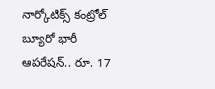నార్కోటిక్స్ కంట్రోల్ బ్యూరో భారీ ఆపరేషన్.. రూ. 17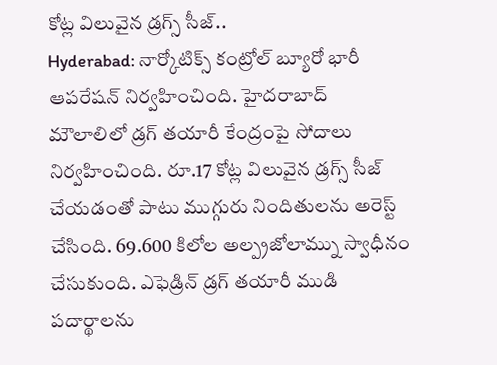కోట్ల విలువైన డ్రగ్స్ సీజ్..
Hyderabad: నార్కోటిక్స్ కంట్రోల్ బ్యూరో భారీ ఆపరేషన్ నిర్వహించింది. హైదరాబాద్ మౌలాలిలో డ్రగ్ తయారీ కేంద్రంపై సోదాలు నిర్వహించింది. రూ.17 కోట్ల విలువైన డ్రగ్స్ సీజ్ చేయడంతో పాటు ముగ్గురు నిందితులను అరెస్ట్ చేసింది. 69.600 కిలోల అల్ప్రజోలామ్ను స్వాధీనం చేసుకుంది. ఎఫెడ్రిన్ డ్రగ్ తయారీ ముడి పదార్థాలను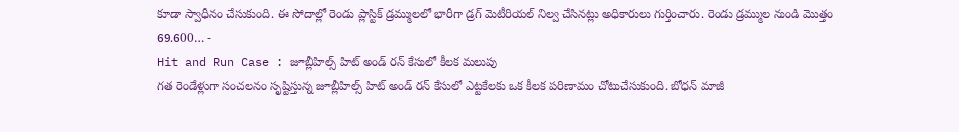కూడా స్వాధీనం చేసుకుంది. ఈ సోదాల్లో రెండు ప్లాస్టిక్ డ్రమ్ములలో భారీగా డ్రగ్ మెటీరియల్ నిల్వ చేసినట్లు అధికారులు గుర్తించారు. రెండు డ్రమ్ముల నుండి మొత్తం 69.600… -
Hit and Run Case : జూబ్లీహిల్స్ హిట్ అండ్ రన్ కేసులో కీలక మలుపు
గత రెండేళ్లుగా సంచలనం సృష్టిస్తున్న జూబ్లీహిల్స్ హిట్ అండ్ రన్ కేసులో ఎట్టకేలకు ఒక కీలక పరిణామం చోటుచేసుకుంది. బోధన్ మాజీ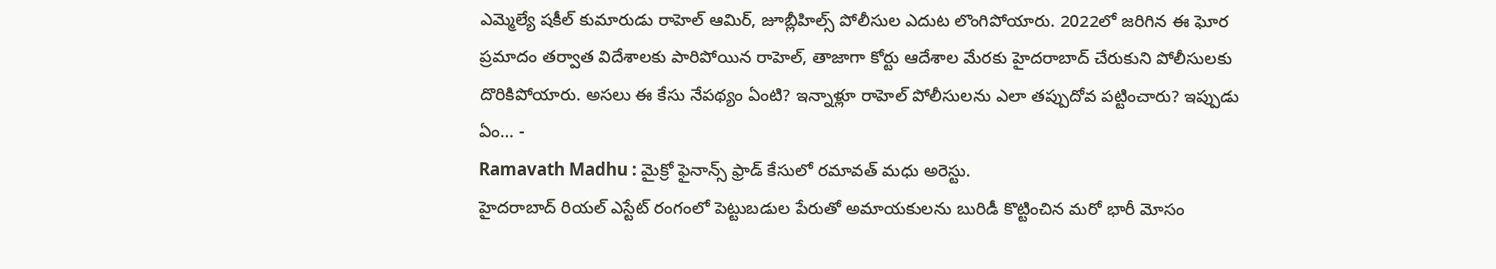ఎమ్మెల్యే షకీల్ కుమారుడు రాహెల్ ఆమిర్, జూబ్లీహిల్స్ పోలీసుల ఎదుట లొంగిపోయారు. 2022లో జరిగిన ఈ ఘోర ప్రమాదం తర్వాత విదేశాలకు పారిపోయిన రాహెల్, తాజాగా కోర్టు ఆదేశాల మేరకు హైదరాబాద్ చేరుకుని పోలీసులకు దొరికిపోయారు. అసలు ఈ కేసు నేపథ్యం ఏంటి? ఇన్నాళ్లూ రాహెల్ పోలీసులను ఎలా తప్పుదోవ పట్టించారు? ఇప్పుడు ఏం… -
Ramavath Madhu : మైక్రో ఫైనాన్స్ ఫ్రాడ్ కేసులో రమావత్ మధు అరెస్టు.
హైదరాబాద్ రియల్ ఎస్టేట్ రంగంలో పెట్టుబడుల పేరుతో అమాయకులను బురిడీ కొట్టించిన మరో భారీ మోసం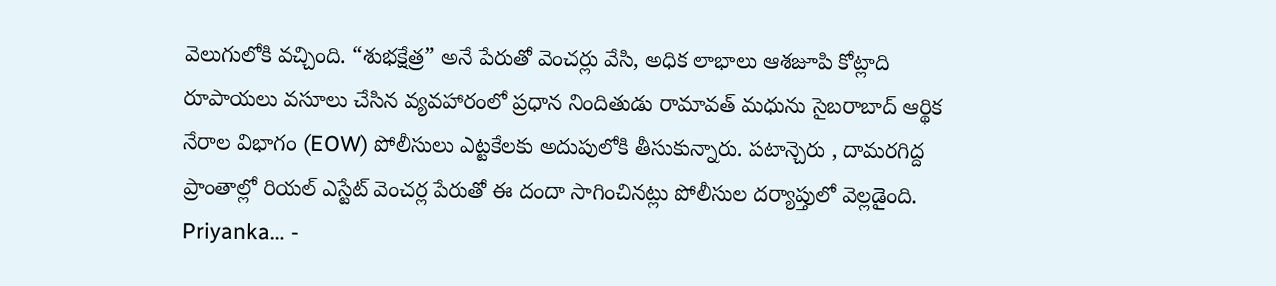వెలుగులోకి వచ్చింది. “శుభక్షేత్ర” అనే పేరుతో వెంచర్లు వేసి, అధిక లాభాలు ఆశజూపి కోట్లాది రూపాయలు వసూలు చేసిన వ్యవహారంలో ప్రధాన నిందితుడు రామావత్ మధును సైబరాబాద్ ఆర్థిక నేరాల విభాగం (EOW) పోలీసులు ఎట్టకేలకు అదుపులోకి తీసుకున్నారు. పటాన్చెరు , దామరగిద్ద ప్రాంతాల్లో రియల్ ఎస్టేట్ వెంచర్ల పేరుతో ఈ దందా సాగించినట్లు పోలీసుల దర్యాప్తులో వెల్లడైంది. Priyanka… -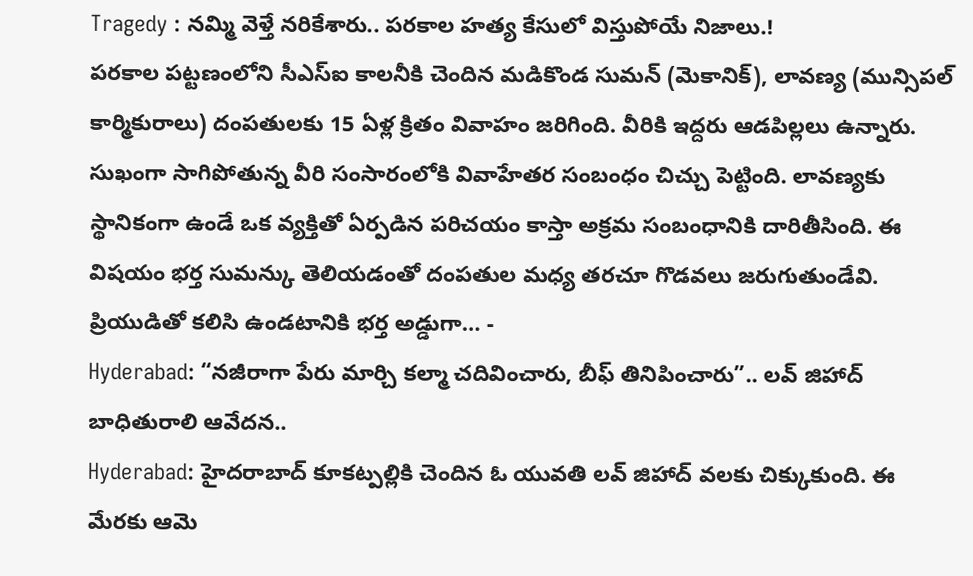Tragedy : నమ్మి వెళ్తే నరికేశారు.. పరకాల హత్య కేసులో విస్తుపోయే నిజాలు.!
పరకాల పట్టణంలోని సీఎస్ఐ కాలనీకి చెందిన మడికొండ సుమన్ (మెకానిక్), లావణ్య (మున్సిపల్ కార్మికురాలు) దంపతులకు 15 ఏళ్ల క్రితం వివాహం జరిగింది. వీరికి ఇద్దరు ఆడపిల్లలు ఉన్నారు. సుఖంగా సాగిపోతున్న వీరి సంసారంలోకి వివాహేతర సంబంధం చిచ్చు పెట్టింది. లావణ్యకు స్థానికంగా ఉండే ఒక వ్యక్తితో ఏర్పడిన పరిచయం కాస్తా అక్రమ సంబంధానికి దారితీసింది. ఈ విషయం భర్త సుమన్కు తెలియడంతో దంపతుల మధ్య తరచూ గొడవలు జరుగుతుండేవి. ప్రియుడితో కలిసి ఉండటానికి భర్త అడ్డుగా… -
Hyderabad: “నజీరాగా పేరు మార్చి కల్మా చదివించారు, బీఫ్ తినిపించారు”.. లవ్ జిహాద్ బాధితురాలి ఆవేదన..
Hyderabad: హైదరాబాద్ కూకట్పల్లికి చెందిన ఓ యువతి లవ్ జిహాద్ వలకు చిక్కుకుంది. ఈ మేరకు ఆమె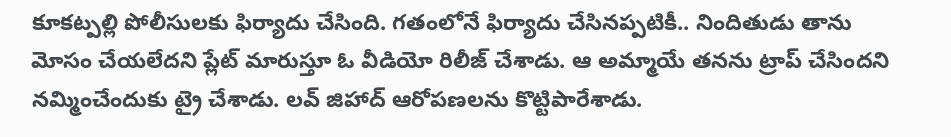కూకట్పల్లి పోలీసులకు ఫిర్యాదు చేసింది. గతంలోనే ఫిర్యాదు చేసినప్పటికీ.. నిందితుడు తాను మోసం చేయలేదని ప్లేట్ మారుస్తూ ఓ వీడియో రిలీజ్ చేశాడు. ఆ అమ్మాయే తనను ట్రాప్ చేసిందని నమ్మించేందుకు ట్రై చేశాడు. లవ్ జిహాద్ ఆరోపణలను కొట్టిపారేశాడు.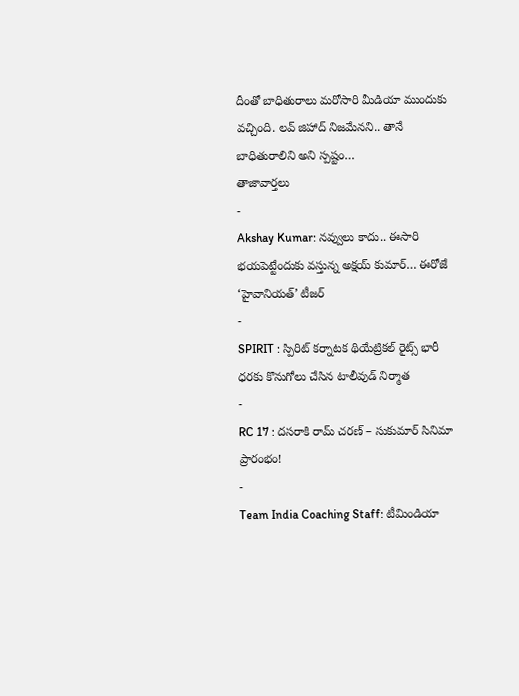దీంతో బాధితురాలు మరోసారి మీడియా ముందుకు వచ్చింది. లవ్ జిహాద్ నిజమేనని.. తానే బాధితురాలిని అని స్పష్టం…
తాజావార్తలు
-
Akshay Kumar: నవ్వులు కాదు.. ఈసారి భయపెట్టేందుకు వస్తున్న అక్షయ్ కుమార్… ఈరోజే ‘హైవానియత్’ టీజర్
-
SPIRIT : స్పిరిట్ కర్నాటక థియేట్రికల్ రైట్స్ భారీ ధరకు కొనుగోలు చేసిన టాలీవుడ్ నిర్మాత
-
RC 17 : దసరాకి రామ్ చరణ్ – సుకుమార్ సినిమా ప్రారంభం!
-
Team India Coaching Staff: టీమిండియా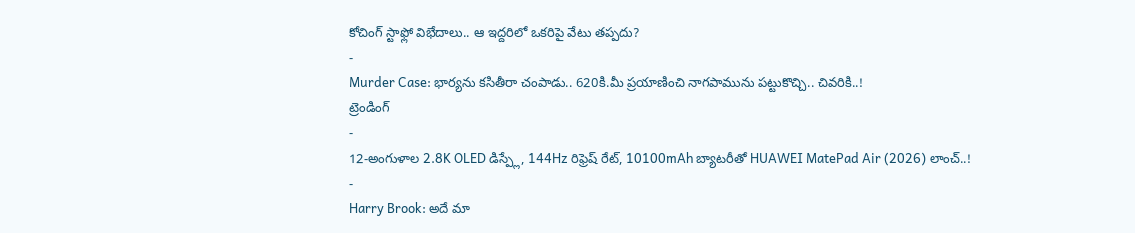కోచింగ్ స్టాఫ్లో విభేదాలు.. ఆ ఇద్దరిలో ఒకరిపై వేటు తప్పదు?
-
Murder Case: భార్యను కసితీరా చంపాడు.. 620కి.మీ ప్రయాణించి నాగపామును పట్టుకొచ్చి.. చివరికి..!
ట్రెండింగ్
-
12-అంగుళాల 2.8K OLED డిస్ప్లే, 144Hz రిఫ్రెష్ రేట్, 10100mAh బ్యాటరీతో HUAWEI MatePad Air (2026) లాంచ్..!
-
Harry Brook: అదే మా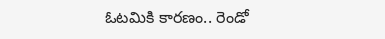ఓటమికి కారణం.. రెండో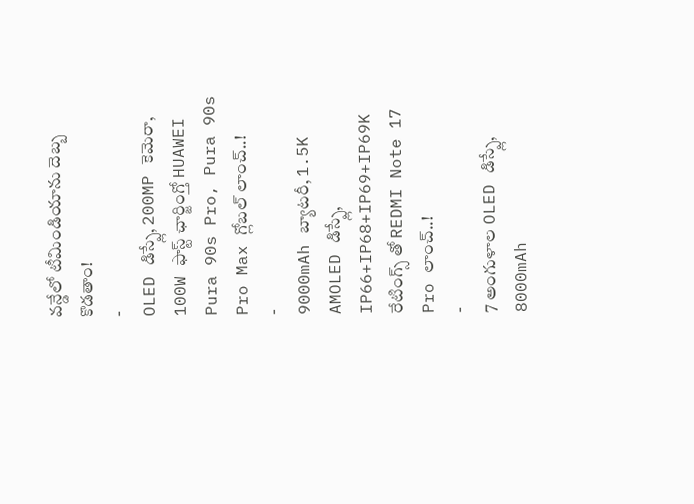వన్డేలో టీమిండియాను దెబ్బ కొడతాం!
-
OLED డిస్ప్లే, 200MP కెమెరా, 100W ఫాస్ట్ ఛార్జింగ్తో HUAWEI Pura 90s Pro, Pura 90s Pro Max గ్లోబల్ లాంచ్..!
-
9000mAh బ్యాటరీ, 1.5K AMOLED డిస్ప్లే, IP66+IP68+IP69+IP69K రేటింగ్స్ తో REDMI Note 17 Pro లాంచ్..!
-
7 అంగుళాల OLED డిస్ప్లే, 8000mAh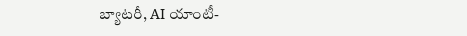బ్యాటరీ, AI యాంటీ-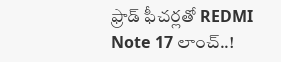ఫ్రాడ్ ఫీచర్లతో REDMI Note 17 లాంచ్..!